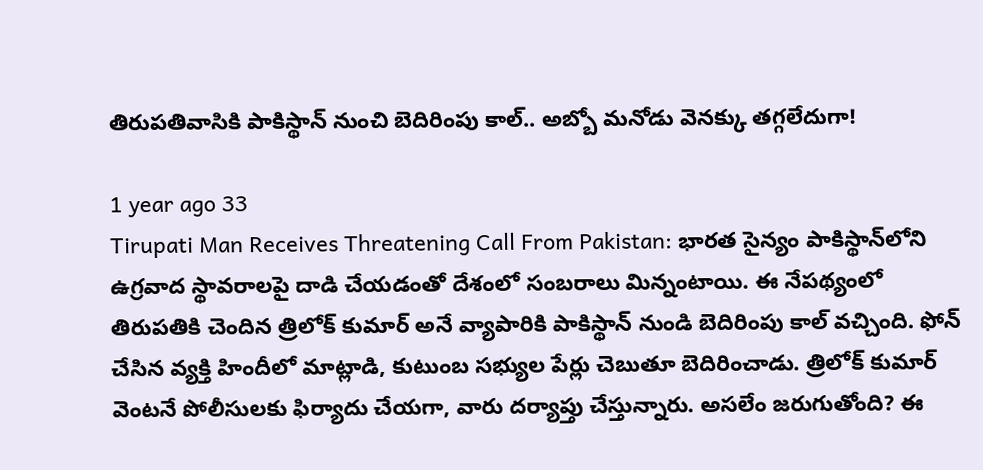తిరుపతివాసికి పాకిస్థాన్ నుంచి బెదిరింపు కాల్.. అబ్బో మనోడు వెనక్కు తగ్గలేదుగా!

1 year ago 33
Tirupati Man Receives Threatening Call From Pakistan: భారత సైన్యం పాకిస్థాన్‌లోని ఉగ్రవాద స్థావరాలపై దాడి చేయడంతో దేశంలో సంబరాలు మిన్నంటాయి. ఈ నేపథ్యంలో తిరుపతికి చెందిన త్రిలోక్ కుమార్ అనే వ్యాపారికి పాకిస్థాన్ నుండి బెదిరింపు కాల్ వచ్చింది. ఫోన్ చేసిన వ్యక్తి హిందీలో మాట్లాడి, కుటుంబ సభ్యుల పేర్లు చెబుతూ బెదిరించాడు. త్రిలోక్ కుమార్ వెంటనే పోలీసులకు ఫిర్యాదు చేయగా, వారు దర్యాప్తు చేస్తున్నారు. అసలేం జరుగుతోంది? ఈ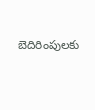బెదిరింపులకు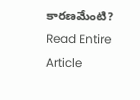కారణమేంటి?
Read Entire Article